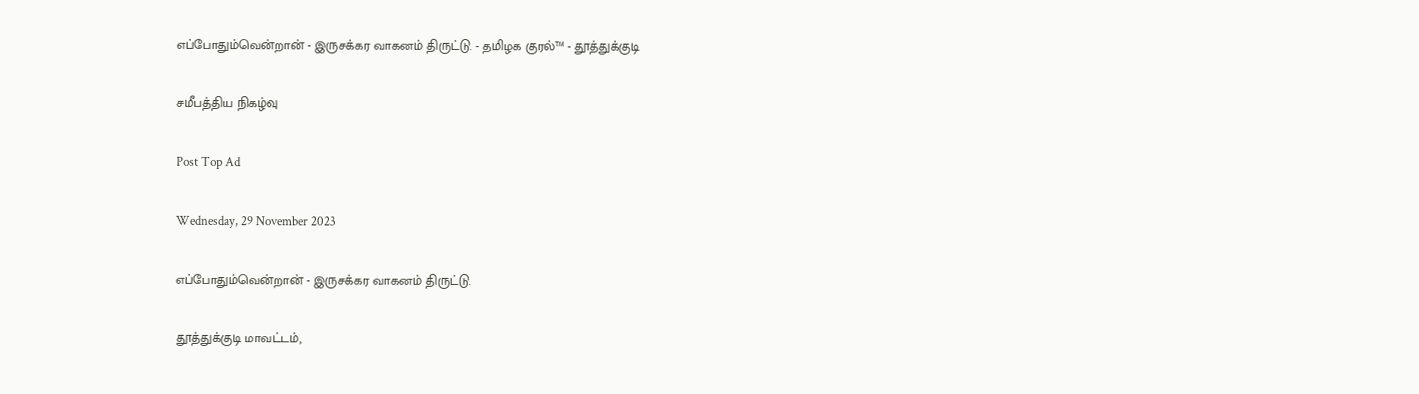எப்போதும்வென்றான் - இருசக்கர வாகனம் திருட்டு. - தமிழக குரல்™ - தூத்துக்குடி

சமீபத்திய நிகழ்வு

Post Top Ad

Wednesday, 29 November 2023

எப்போதும்வென்றான் - இருசக்கர வாகனம் திருட்டு.

தூத்துக்குடி மாவட்டம்,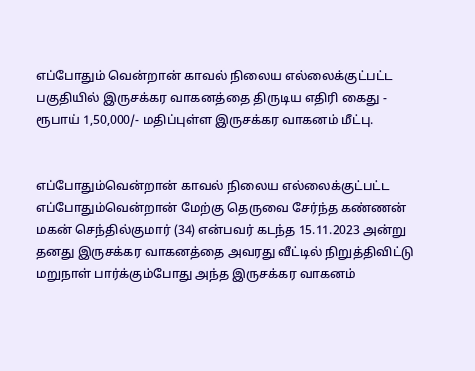எப்போதும் வென்றான் காவல் நிலைய எல்லைக்குட்பட்ட பகுதியில் இருசக்கர வாகனத்தை திருடிய எதிரி கைது - ரூபாய் 1,50,000/- மதிப்புள்ள இருசக்கர வாகனம் மீட்பு.


எப்போதும்வென்றான் காவல் நிலைய எல்லைக்குட்பட்ட எப்போதும்வென்றான் மேற்கு தெருவை சேர்ந்த கண்ணன் மகன் செந்தில்குமார் (34) என்பவர் கடந்த 15.11.2023 அன்று தனது இருசக்கர வாகனத்தை அவரது வீட்டில் நிறுத்திவிட்டு மறுநாள் பார்க்கும்போது அந்த இருசக்கர வாகனம்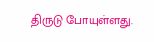திருடு போயுள்ளது.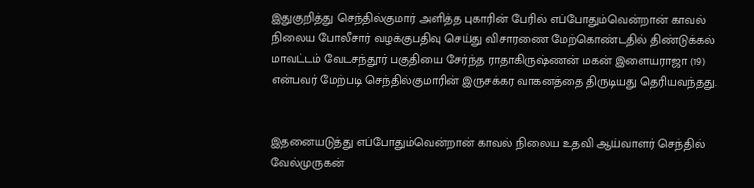இதுகுறித்து செந்தில்குமார் அளித்த புகாரின் பேரில் எப்போதும்வென்றான் காவல் நிலைய போலீசார் வழக்குபதிவு செய்து விசாரணை மேற்கொண்டதில் திண்டுக்கல் மாவட்டம் வேடசந்தூர் பகுதியை சேர்ந்த ராதாகிருஷ்ணன் மகன் இளையராஜா (19) என்பவர் மேற்படி செந்தில்குமாரின் இருசக்கர வாகனத்தை திருடியது தெரியவந்தது.


இதனையடுத்து எப்போதும்வென்றான் காவல் நிலைய உதவி ஆய்வாளர் செந்தில் வேல்முருகன்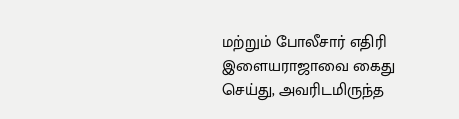மற்றும் போலீசார் எதிரி இளையராஜாவை கைது செய்து, அவரிடமிருந்த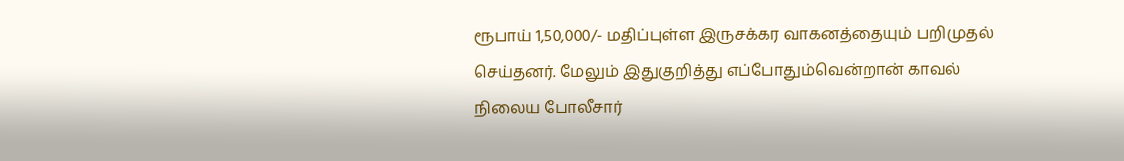ரூபாய் 1,50,000/- மதிப்புள்ள இருசக்கர வாகனத்தையும் பறிமுதல் செய்தனர். மேலும் இதுகுறித்து எப்போதும்வென்றான் காவல் நிலைய போலீசார்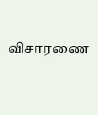விசாரணை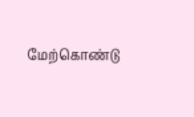மேற்கொண்டு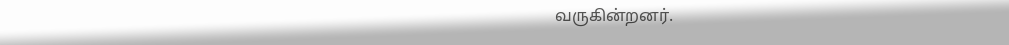வருகின்றனர்.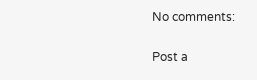No comments:

Post a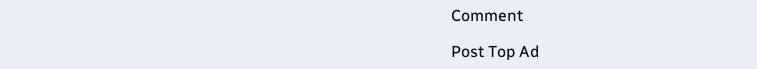Comment

Post Top Ad